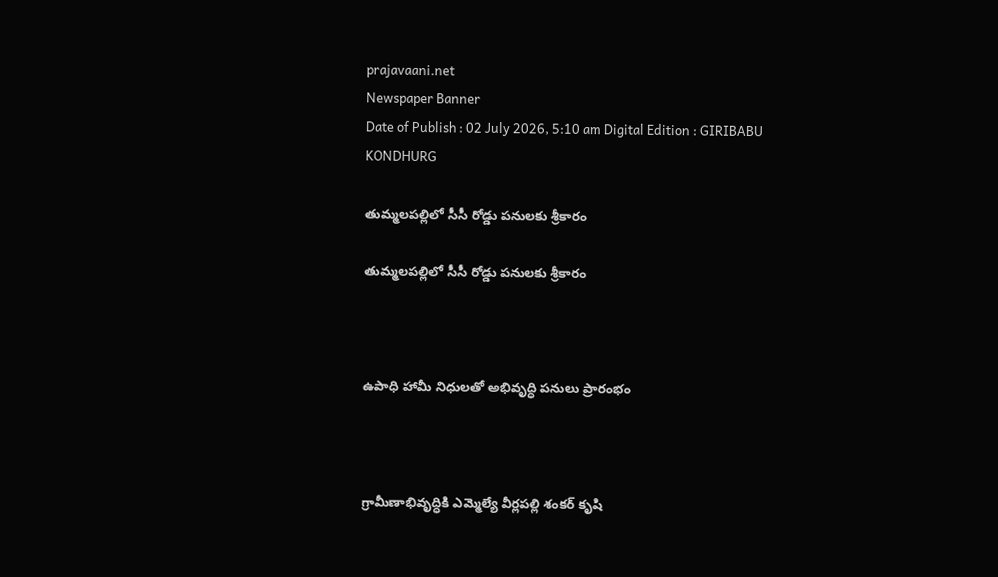prajavaani.net
Newspaper Banner
Date of Publish : 02 July 2026, 5:10 am Digital Edition : GIRIBABU KONDHURG

తుమ్మలపల్లిలో సీసీ రోడ్డు పనులకు శ్రీకారం

తుమ్మలపల్లిలో సీసీ రోడ్డు పనులకు శ్రీకారం



ఉపాధి హామీ నిధులతో అభివృద్ధి పనులు ప్రారంభం



గ్రామీణాభివృద్ధికి ఎమ్మెల్యే వీర్లపల్లి శంకర్ కృషి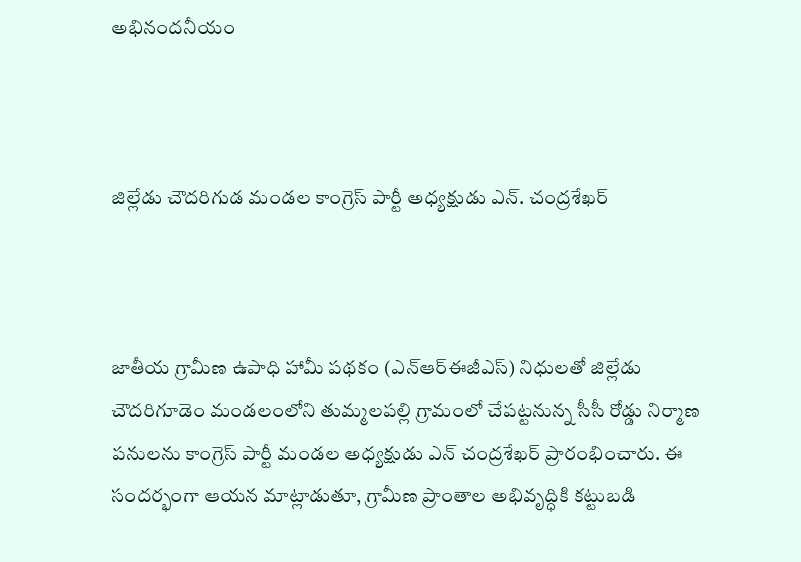అభినందనీయం



జిల్లేడు చౌదరిగుడ మండల కాంగ్రెస్ పార్టీ అధ్యక్షుడు ఎన్. చంద్రశేఖర్



జాతీయ గ్రామీణ ఉపాధి హామీ పథకం (ఎన్‌ఆర్‌ఈజీఎస్) నిధులతో జిల్లేడు చౌదరిగూడెం మండలంలోని తుమ్మలపల్లి గ్రామంలో చేపట్టనున్న సీసీ రోడ్డు నిర్మాణ పనులను కాంగ్రెస్ పార్టీ మండల అధ్యక్షుడు ఎన్ చంద్రశేఖర్ ప్రారంభించారు. ఈ సందర్భంగా ఆయన మాట్లాడుతూ, గ్రామీణ ప్రాంతాల అభివృద్ధికి కట్టుబడి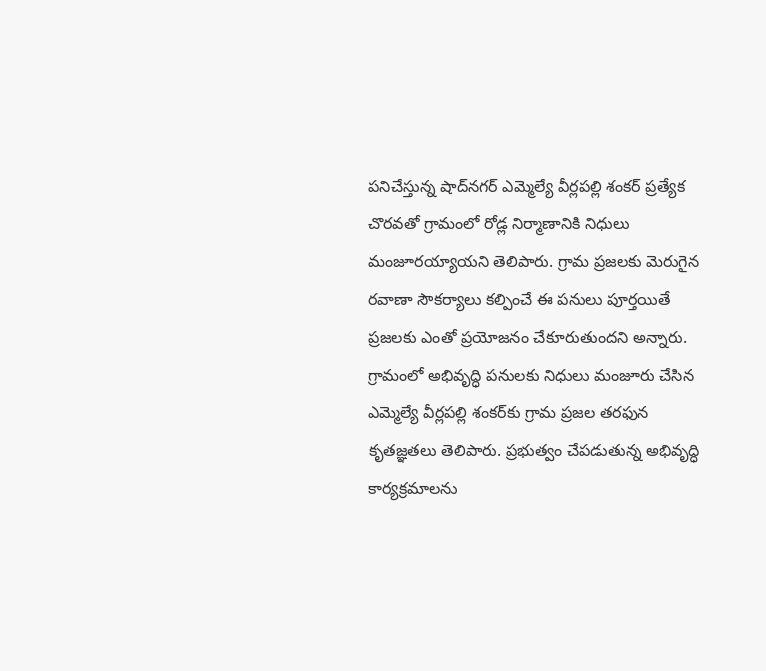పనిచేస్తున్న షాద్‌నగర్ ఎమ్మెల్యే వీర్లపల్లి శంకర్ ప్రత్యేక చొరవతో గ్రామంలో రోడ్ల నిర్మాణానికి నిధులు మంజూరయ్యాయని తెలిపారు. గ్రామ ప్రజలకు మెరుగైన రవాణా సౌకర్యాలు కల్పించే ఈ పనులు పూర్తయితే ప్రజలకు ఎంతో ప్రయోజనం చేకూరుతుందని అన్నారు. గ్రామంలో అభివృద్ధి పనులకు నిధులు మంజూరు చేసిన ఎమ్మెల్యే వీర్లపల్లి శంకర్‌కు గ్రామ ప్రజల తరఫున కృతజ్ఞతలు తెలిపారు. ప్రభుత్వం చేపడుతున్న అభివృద్ధి కార్యక్రమాలను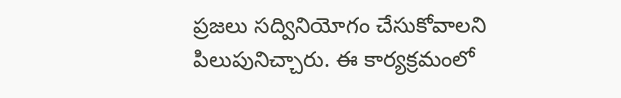ప్రజలు సద్వినియోగం చేసుకోవాలని పిలుపునిచ్చారు. ఈ కార్యక్రమంలో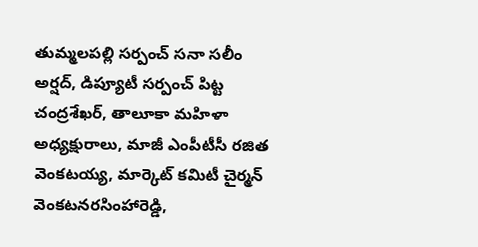తుమ్మలపల్లి సర్పంచ్ సనా సలీం అర్షద్, డిప్యూటీ సర్పంచ్ పిట్ట చంద్రశేఖర్, తాలూకా మహిళా అధ్యక్షురాలు, మాజీ ఎంపీటీసీ రజిత వెంకటయ్య, మార్కెట్ కమిటీ చైర్మన్ వెంకటనరసింహారెడ్డి,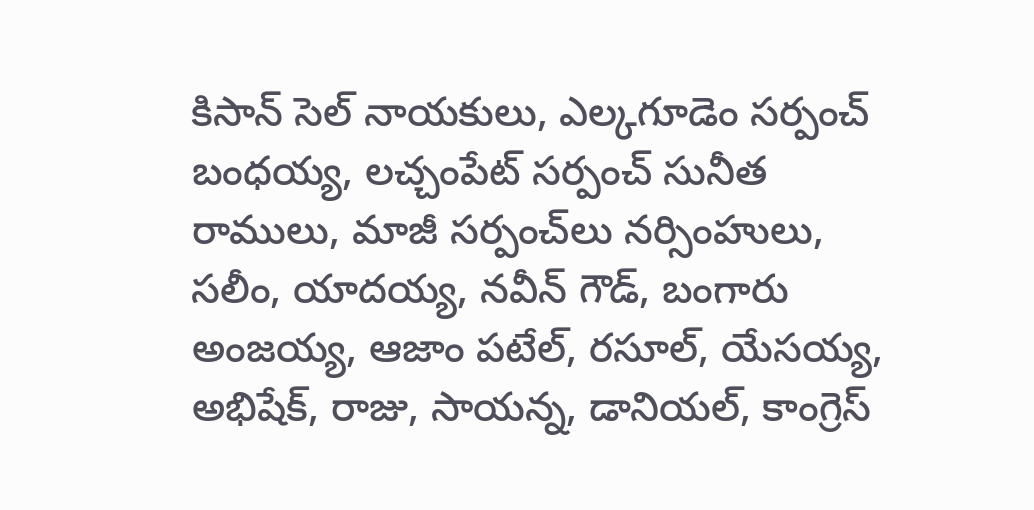కిసాన్ సెల్ నాయకులు, ఎల్కగూడెం సర్పంచ్ బంధయ్య, లచ్చంపేట్ సర్పంచ్ సునీత రాములు, మాజీ సర్పంచ్‌లు నర్సింహులు, సలీం, యాదయ్య, నవీన్ గౌడ్, బంగారు అంజయ్య, ఆజాం పటేల్, రసూల్, యేసయ్య, అభిషేక్, రాజు, సాయన్న, డానియల్, కాంగ్రెస్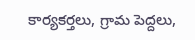కార్యకర్తలు, గ్రామ పెద్దలు,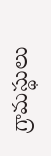గ్రామస్థులు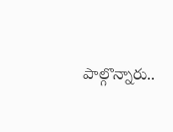పాల్గొన్నారు..